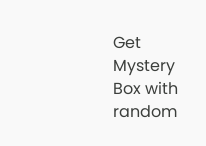Get Mystery Box with random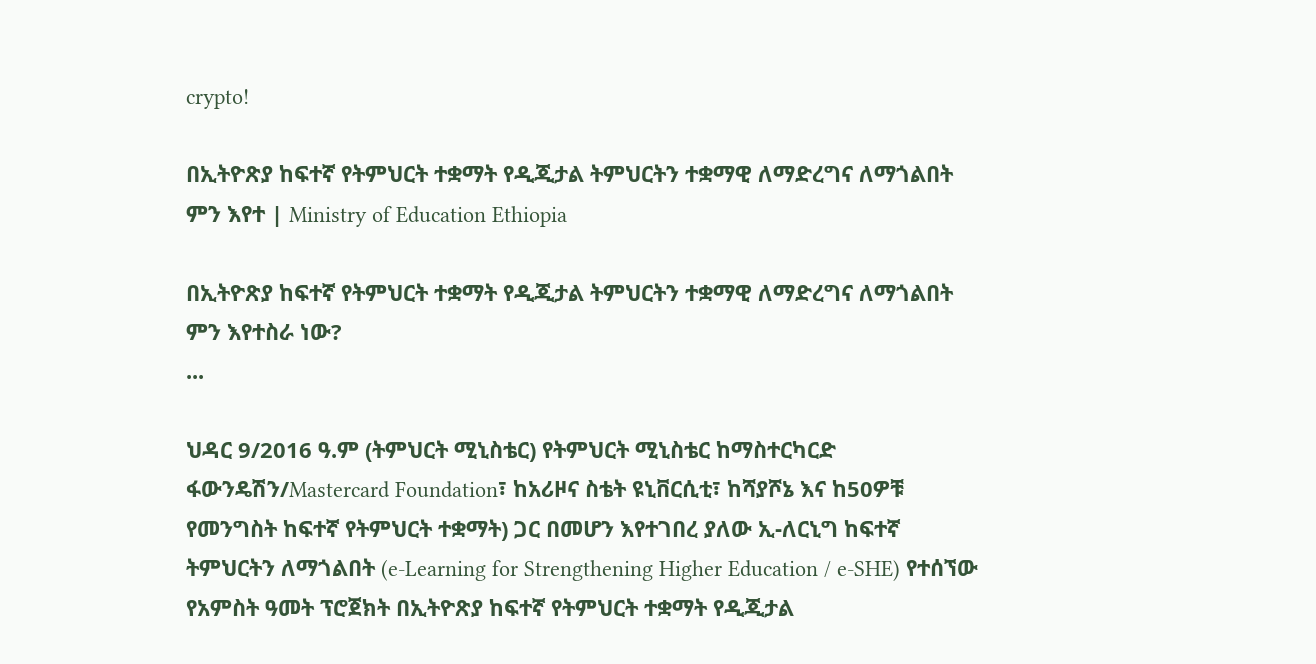crypto!

በኢትዮጽያ ከፍተኛ የትምህርት ተቋማት የዲጂታል ትምህርትን ተቋማዊ ለማድረግና ለማጎልበት ምን እየተ | Ministry of Education Ethiopia

በኢትዮጽያ ከፍተኛ የትምህርት ተቋማት የዲጂታል ትምህርትን ተቋማዊ ለማድረግና ለማጎልበት ምን እየተስራ ነው?
...

ህዳር 9/2016 ዓ.ም (ትምህርት ሚኒስቴር) የትምህርት ሚኒስቴር ከማስተርካርድ ፋውንዴሽን/Mastercard Foundation፣ ከአሪዞና ስቴት ዩኒቨርሲቲ፣ ከሻያሾኔ እና ከ50ዎቹ የመንግስት ከፍተኛ የትምህርት ተቋማት) ጋር በመሆን እየተገበረ ያለው ኢ-ለርኒግ ከፍተኛ ትምህርትን ለማጎልበት (e-Learning for Strengthening Higher Education / e-SHE) የተሰኘው የአምስት ዓመት ፕሮጀክት በኢትዮጽያ ከፍተኛ የትምህርት ተቋማት የዲጂታል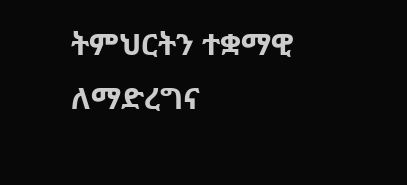ትምህርትን ተቋማዊ ለማድረግና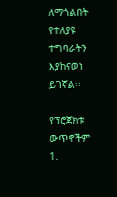ለማጎልበት የተለያዩ ተግባራትን እያከናወነ ይገኛል፡፡

የፕሮጀክቱ ውጥኖችም
1.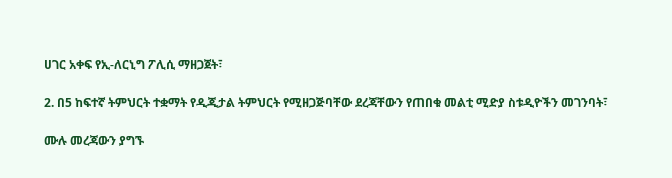ሀገር አቀፍ የኢ-ለርኒግ ፖሊሲ ማዘጋጀት፣

2. በ5 ከፍተኛ ትምህርት ተቋማት የዲጂታል ትምህርት የሚዘጋጅባቸው ደረጃቸውን የጠበቁ መልቲ ሚድያ ስቱዲዮችን መገንባት፣

ሙሉ መረጃውን ያግኙ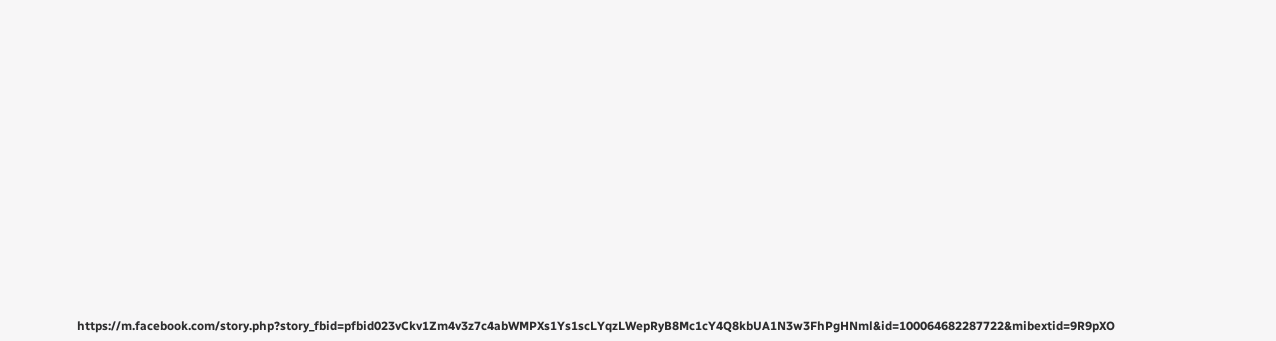https://m.facebook.com/story.php?story_fbid=pfbid023vCkv1Zm4v3z7c4abWMPXs1Ys1scLYqzLWepRyB8Mc1cY4Q8kbUA1N3w3FhPgHNml&id=100064682287722&mibextid=9R9pXO